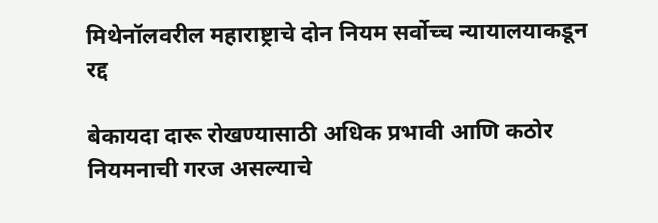मिथेनॉलवरील महाराष्ट्राचे दोन नियम सर्वोच्च न्यायालयाकडून रद्द

बेकायदा दारू रोखण्यासाठी अधिक प्रभावी आणि कठोर नियमनाची गरज असल्याचे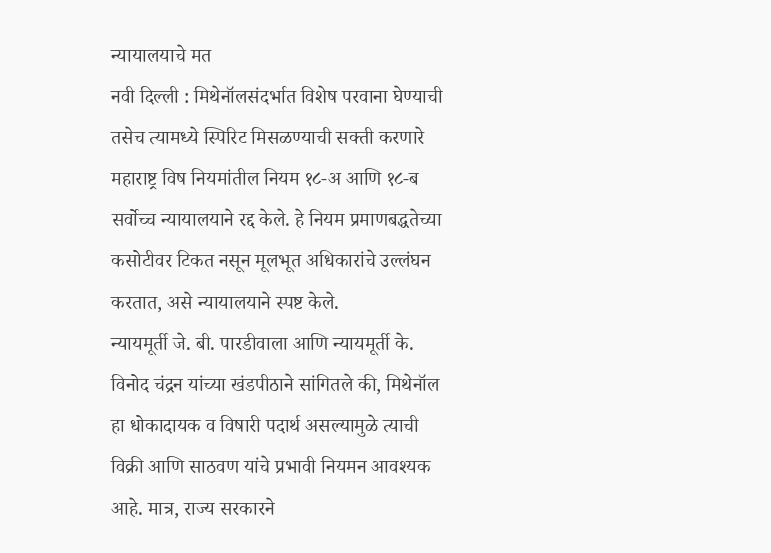न्यायालयाचे मत
नवी दिल्ली : मिथेनॉलसंदर्भात विशेष परवाना घेण्याची तसेच त्यामध्ये स्पिरिट मिसळण्याची सक्ती करणारे महाराष्ट्र विष नियमांतील नियम १८-अ आणि १८-ब सर्वोच्च न्यायालयाने रद्द केले. हे नियम प्रमाणबद्धतेच्या कसोटीवर टिकत नसून मूलभूत अधिकारांचे उल्लंघन करतात, असे न्यायालयाने स्पष्ट केले.
न्यायमूर्ती जे. बी. पारडीवाला आणि न्यायमूर्ती के. विनोद चंद्रन यांच्या खंडपीठाने सांगितले की, मिथेनॉल हा धोकादायक व विषारी पदार्थ असल्यामुळे त्याची विक्री आणि साठवण यांचे प्रभावी नियमन आवश्यक आहे. मात्र, राज्य सरकारने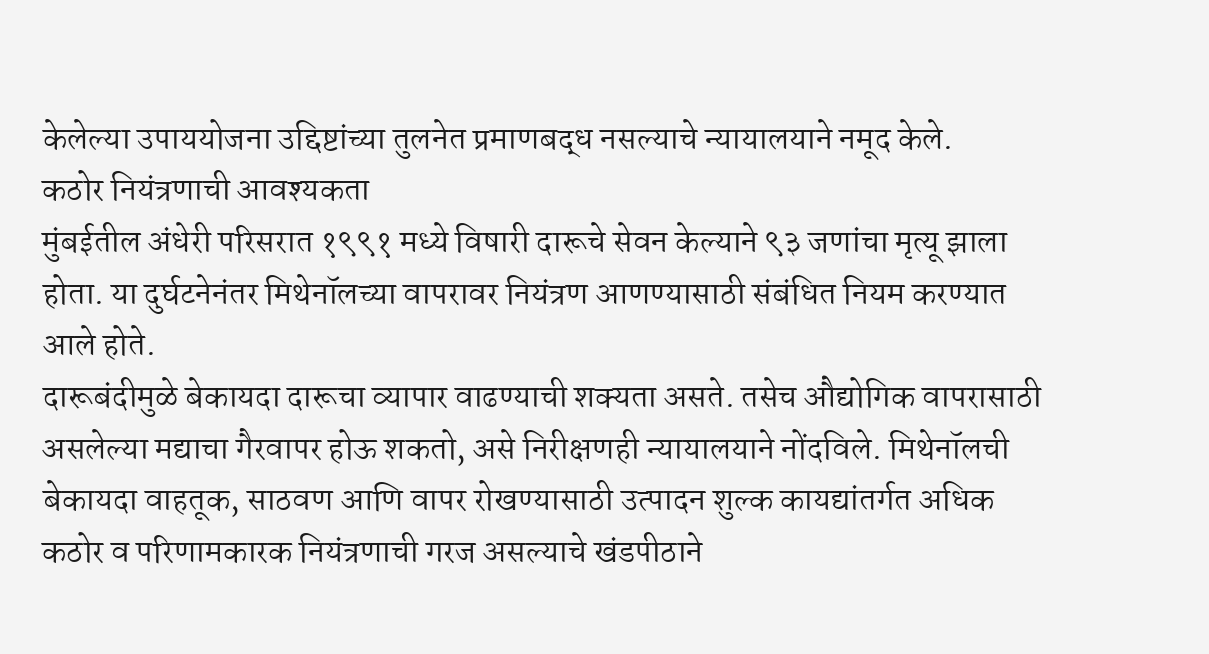केलेल्या उपाययोजना उद्दिष्टांच्या तुलनेत प्रमाणबद्ध नसल्याचे न्यायालयाने नमूद केले.
कठोर नियंत्रणाची आवश्यकता
मुंबईतील अंधेरी परिसरात १९९१ मध्ये विषारी दारूचे सेवन केल्याने ९३ जणांचा मृत्यू झाला होता. या दुर्घटनेनंतर मिथेनॉलच्या वापरावर नियंत्रण आणण्यासाठी संबंधित नियम करण्यात आले होते.
दारूबंदीमुळे बेकायदा दारूचा व्यापार वाढण्याची शक्यता असते. तसेच औद्योगिक वापरासाठी असलेल्या मद्याचा गैरवापर होऊ शकतो, असे निरीक्षणही न्यायालयाने नोंदविले. मिथेनॉलची बेकायदा वाहतूक, साठवण आणि वापर रोखण्यासाठी उत्पादन शुल्क कायद्यांतर्गत अधिक कठोर व परिणामकारक नियंत्रणाची गरज असल्याचे खंडपीठाने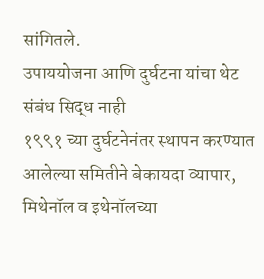सांगितले.
उपाययोजना आणि दुर्घटना यांचा थेट संबंध सिद्ध नाही
१९९१ च्या दुर्घटनेनंतर स्थापन करण्यात आलेल्या समितीने बेकायदा व्यापार, मिथेनॉल व इथेनॉलच्या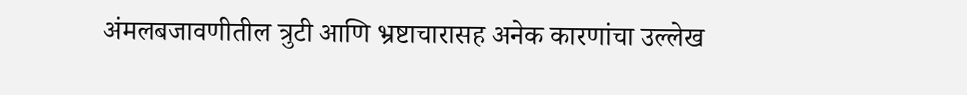अंमलबजावणीतील त्रुटी आणि भ्रष्टाचारासह अनेक कारणांचा उल्लेख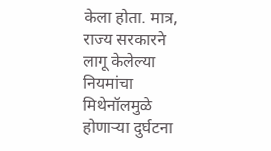केला होता. मात्र, राज्य सरकारने लागू केलेल्या नियमांचा मिथेनॉलमुळे होणाऱ्या दुर्घटना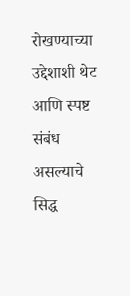रोखण्याच्या उद्देशाशी थेट आणि स्पष्ट संबंध असल्याचे सिद्ध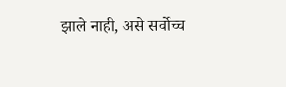झाले नाही, असे सर्वोच्च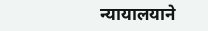न्यायालयाने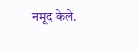नमूद केले.